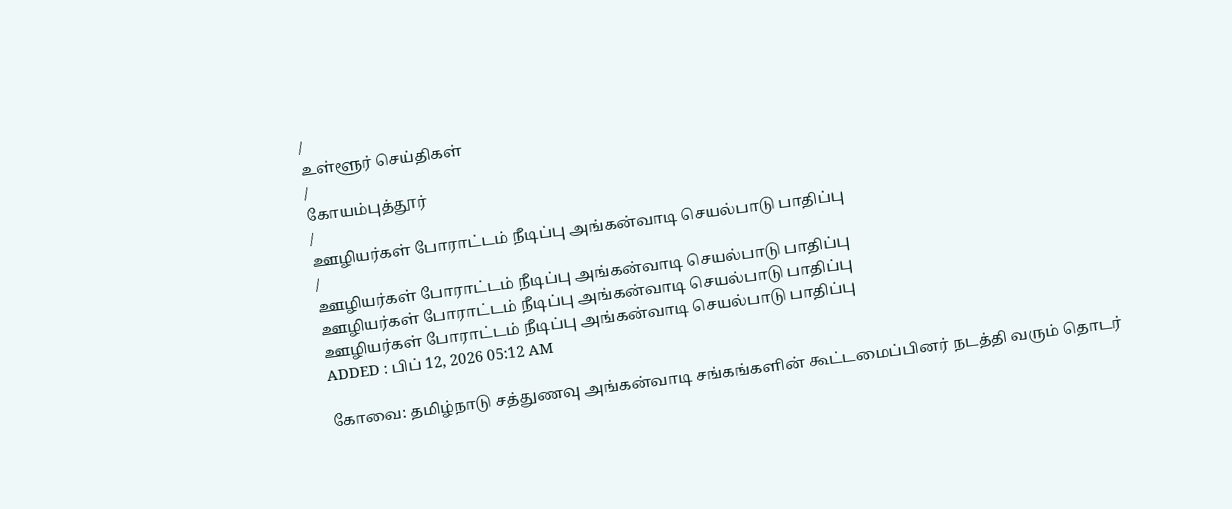/
உள்ளூர் செய்திகள்
/
கோயம்புத்தூர்
/
ஊழியர்கள் போராட்டம் நீடிப்பு அங்கன்வாடி செயல்பாடு பாதிப்பு
/
ஊழியர்கள் போராட்டம் நீடிப்பு அங்கன்வாடி செயல்பாடு பாதிப்பு
ஊழியர்கள் போராட்டம் நீடிப்பு அங்கன்வாடி செயல்பாடு பாதிப்பு
ஊழியர்கள் போராட்டம் நீடிப்பு அங்கன்வாடி செயல்பாடு பாதிப்பு
ADDED : பிப் 12, 2026 05:12 AM

கோவை: தமிழ்நாடு சத்துணவு அங்கன்வாடி சங்கங்களின் கூட்டமைப்பினர் நடத்தி வரும் தொடர்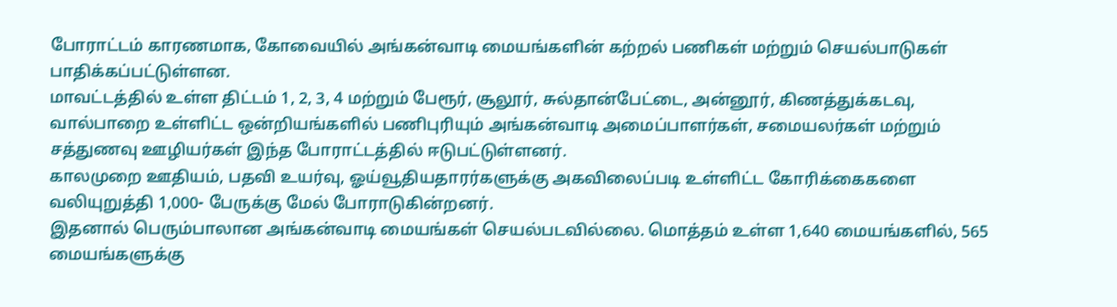போராட்டம் காரணமாக, கோவையில் அங்கன்வாடி மையங்களின் கற்றல் பணிகள் மற்றும் செயல்பாடுகள் பாதிக்கப்பட்டுள்ளன.
மாவட்டத்தில் உள்ள திட்டம் 1, 2, 3, 4 மற்றும் பேரூர், சூலூர், சுல்தான்பேட்டை, அன்னூர், கிணத்துக்கடவு, வால்பாறை உள்ளிட்ட ஒன்றியங்களில் பணிபுரியும் அங்கன்வாடி அமைப்பாளர்கள், சமையலர்கள் மற்றும் சத்துணவு ஊழியர்கள் இந்த போராட்டத்தில் ஈடுபட்டுள்ளனர்.
காலமுறை ஊதியம், பதவி உயர்வு, ஓய்வூதியதாரர்களுக்கு அகவிலைப்படி உள்ளிட்ட கோரிக்கைகளை வலியுறுத்தி 1,000- பேருக்கு மேல் போராடுகின்றனர்.
இதனால் பெரும்பாலான அங்கன்வாடி மையங்கள் செயல்படவில்லை. மொத்தம் உள்ள 1,640 மையங்களில், 565 மையங்களுக்கு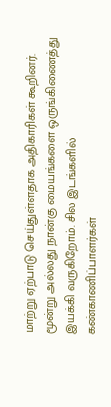மாற்று ஏற்பாடு செய்துள்ளதாக அதிகாரிகள் கூறினர்.
மூன்று அல்லது நான்கு மையங்களை ஒருங்கிணைத்து இயக்கி வருகிறோம். சில இடங்களில் கண்காணிப்பாளர்கள்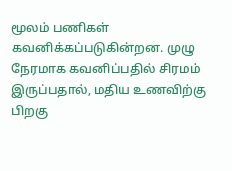மூலம் பணிகள் கவனிக்கப்படுகின்றன. முழு நேரமாக கவனிப்பதில் சிரமம் இருப்பதால், மதிய உணவிற்கு பிறகு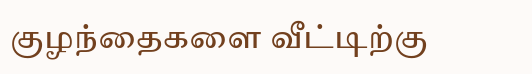குழந்தைகளை வீட்டிற்கு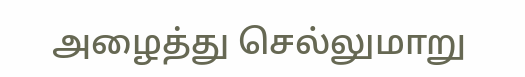அழைத்து செல்லுமாறு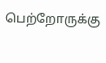பெற்றோருக்கு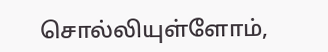சொல்லியுள்ளோம்,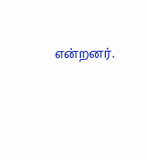என்றனர்.